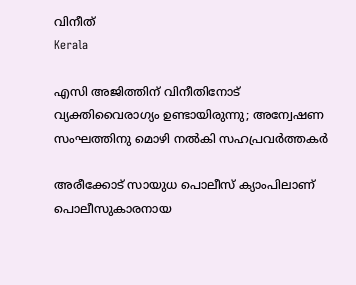വിനീത്
Kerala

എസി അജിത്തിന് വിനീതിനോട് വ്യക്തിവൈരാഗ്യം ഉണ്ടായിരുന്നു; അന്വേഷണ സംഘത്തിനു മൊഴി നൽകി സഹപ്രവർത്തകർ

അരീക്കോട് സായുധ പൊലീസ് ക്യാംപിലാണ് പൊലീസുകാരനായ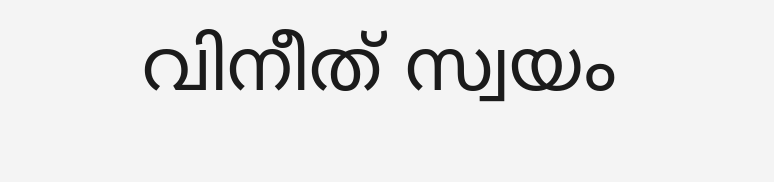വിനീത് സ്വയം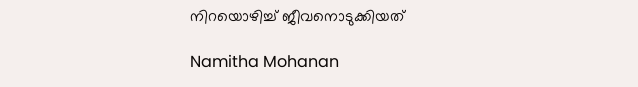നിറയൊഴിച്ച് ജീവനൊടുക്കിയത്

Namitha Mohanan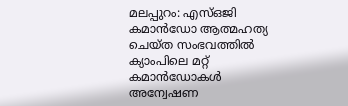മലപ്പുറം: എസ്ഒജി കമാൻഡോ ആത്മഹത്യ ചെയ്ത സംഭവത്തിൽ ക്യാംപിലെ മറ്റ് കമാൻഡോകൾ അന്വേഷണ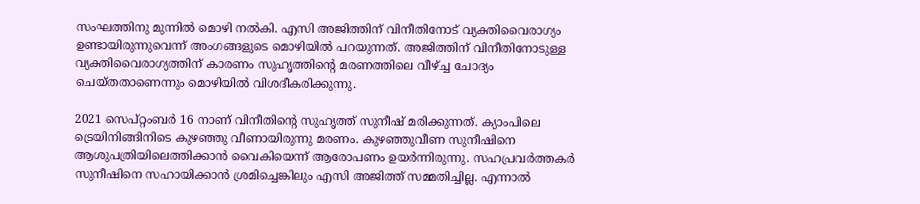സംഘത്തിനു മുന്നിൽ മൊഴി നൽ‌കി. എസി അജിത്തിന് വിനീതിനോട് വ്യക്തിവൈരാഗ്യം ഉണ്ടായിരുന്നുവെന്ന് അംഗങ്ങളുടെ മൊഴിയിൽ പറയുന്നത്. അജിത്തിന് വിനീതിനോടുള്ള വ്യക്തിവൈരാഗ്യത്തിന് കാരണം സുഹൃത്തിന്‍റെ മരണത്തിലെ വീഴ്ച്ച ചോദ്യം ചെയ്തതാണെന്നും മൊഴിയിൽ വിശദീകരിക്കുന്നു.

2021 സെപ്റ്റംബർ 16 നാണ് വിനീതിന്‍റെ സുഹൃത്ത് സുനീഷ് മരിക്കുന്നത്. ക്യാംപിലെ ട്രെയിനിങ്ങിനിടെ കുഴഞ്ഞു വീണായിരുന്നു മരണം. കുഴഞ്ഞുവീണ സുനീഷിനെ ആശുപത്രിയിലെത്തിക്കാൻ വൈകിയെന്ന് ആരോപണം ഉയർന്നിരുന്നു. സഹപ്രവർത്തകർ സുനീഷിനെ സഹായിക്കാൻ ശ്രമിച്ചെങ്കിലും എസി അജിത്ത് സമ്മതിച്ചില്ല. എന്നാൽ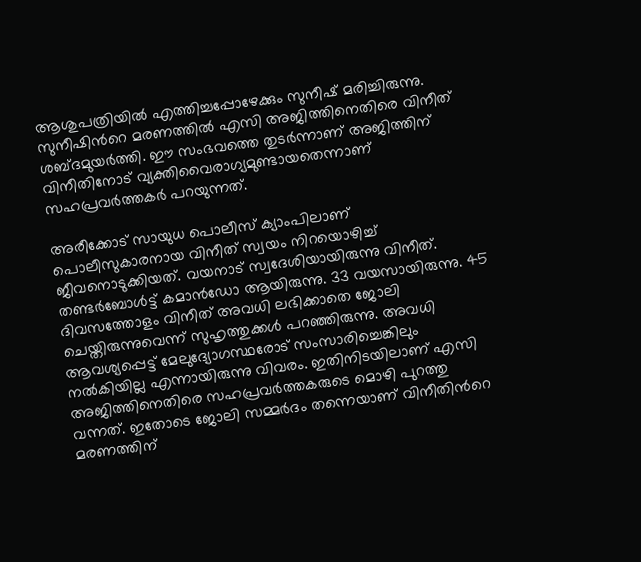ആശുപത്രിയിൽ എത്തിച്ചപ്പോഴേക്കും സുനീഷ് മരിച്ചിരുന്നു. സുനീഷിന്‍റെ മരണത്തിൽ എസി അജിത്തിനെതിരെ വിനീത് ശബ്ദമുയർത്തി. ഈ സംഭവത്തെ തുടർന്നാണ് അജിത്തിന് വിനീതിനോട് വ്യക്തിവൈരാഗ്യമുണ്ടായതെന്നാണ് സഹപ്രവർത്തകർ പറയുന്നത്.

അരീക്കോട് സായുധ പൊലീസ് ക്യാംപിലാണ് പൊലീസുകാരനായ വിനീത് സ്വയം നിറയൊഴിച്ച് ജീവനൊടുക്കിയത്. വയനാട് സ്വദേശിയായിരുന്നു വിനീത്. തണ്ടർബോൾട്ട് കമാൻഡോ ആയിരുന്നു. 33 വയസായിരുന്നു. 45 ദിവസത്തോളം വിനീത് അവധി ലഭിക്കാതെ ജോലി ചെയ്തിരുന്നുവെന്ന് സുഹൃത്തുക്കൾ പറഞ്ഞിരുന്നു. അവധി ആവശ്യപ്പെട്ട് മേലുദ്യോഗസ്ഥരോട് സംസാരിച്ചെങ്കിലും നൽകിയില്ല എന്നായിരുന്നു വിവരം. ഇതിനിടയിലാണ് എസി അജിത്തിനെതിരെ സഹപ്രവർത്തകരുടെ മൊഴി പുറത്തു വന്നത്. ഇതോടെ ജോലി സമ്മർദം തന്നെയാണ് വിനീതിന്‍റെ മരണത്തിന്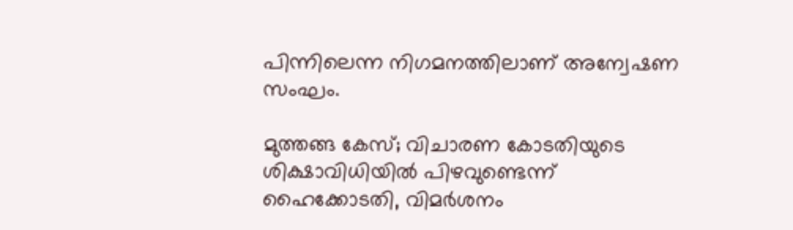പിന്നിലെന്ന നിഗമനത്തിലാണ് അന്വേഷണ സംഘം.

മുത്തങ്ങ കേസ്; വിചാരണ കോടതിയുടെ ശിക്ഷാവിധിയിൽ പിഴവുണ്ടെന്ന് ഹൈക്കോടതി, വിമർശനം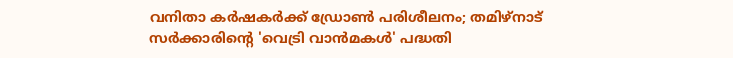വനിതാ കർഷകർക്ക് ഡ്രോൺ പരിശീലനം; തമിഴ്നാട് സർക്കാരിന്‍റെ 'വെട്രി വാൻമകൾ' പദ്ധതി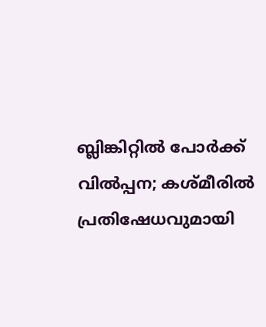ബ്ലിങ്കിറ്റിൽ പോർക്ക് വിൽപ്പന; കശ്മീരിൽ പ്രതിഷേധവുമായി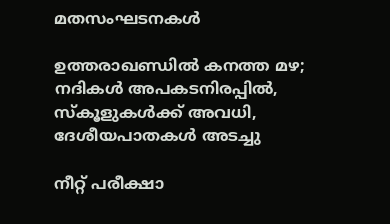മതസംഘടനകൾ

ഉത്തരാഖണ്ഡിൽ കനത്ത മഴ; നദികൾ അപകടനിരപ്പിൽ, സ്കൂളുകൾക്ക് അവധി, ദേശീയപാതകൾ അടച്ചു

നീറ്റ് പരീക്ഷാ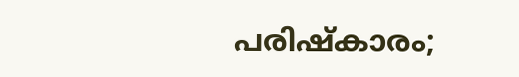പരിഷ്‌കാരം;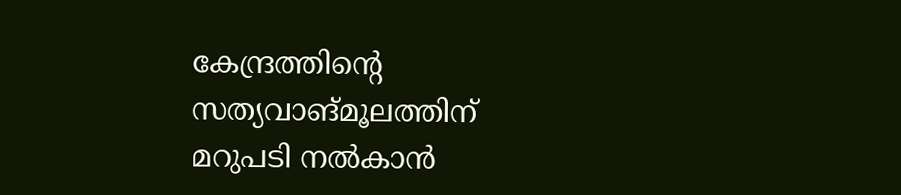കേന്ദ്രത്തിന്‍റെ സത്യവാങ്മൂലത്തിന് മറുപടി നൽകാൻ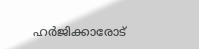ഹർജിക്കാരോട്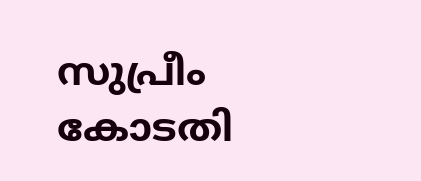സുപ്രീം കോടതി